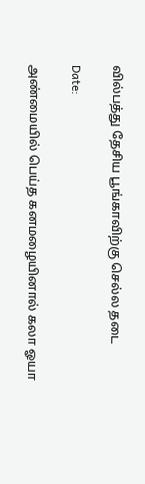வில்பத்து தேசிய பூங்காவிற்கு செல்ல தடை

Date:

அண்மையில் பெய்த கனமழையினால் கலா ஓயா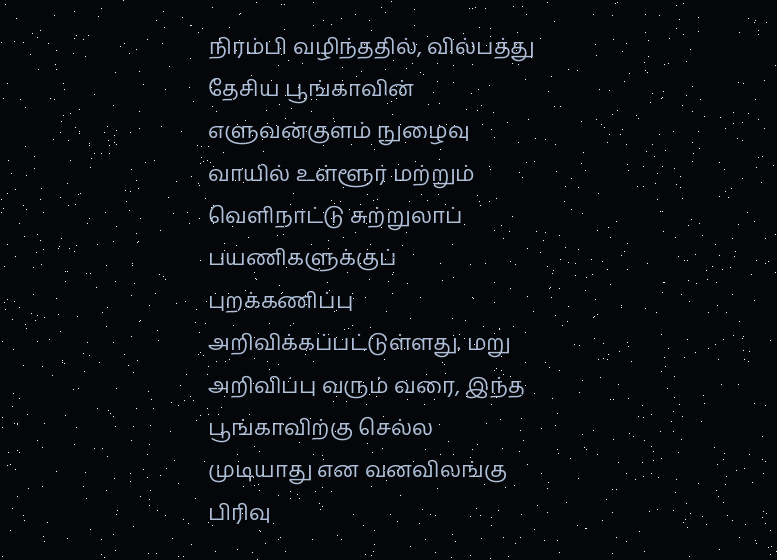நிரம்பி வழிந்ததில், வில்பத்து தேசிய பூங்காவின் எளுவன்குளம் நுழைவு வாயில் உள்ளூர் மற்றும் வெளிநாட்டு சுற்றுலாப் பயணிகளுக்குப் புறக்கணிப்பு அறிவிக்கப்பட்டுள்ளது. மறு அறிவிப்பு வரும் வரை, இந்த பூங்காவிற்கு செல்ல முடியாது என வனவிலங்கு பிரிவு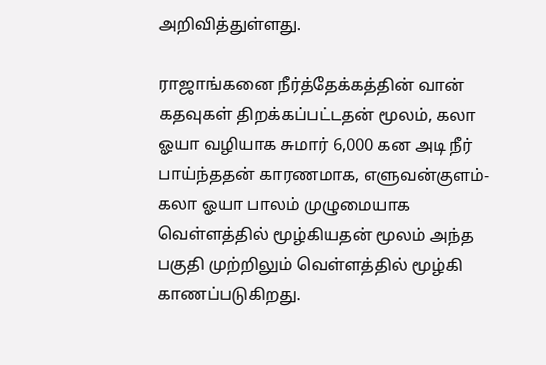அறிவித்துள்ளது.

ராஜாங்கனை நீர்த்தேக்கத்தின் வான் கதவுகள் திறக்கப்பட்டதன் மூலம், கலா ஓயா வழியாக சுமார் 6,000 கன அடி நீர் பாய்ந்ததன் காரணமாக, எளுவன்குளம்-கலா ஓயா பாலம் முழுமையாக வெள்ளத்தில் மூழ்கியதன் மூலம் அந்த பகுதி முற்றிலும் வெள்ளத்தில் மூழ்கி காணப்படுகிறது.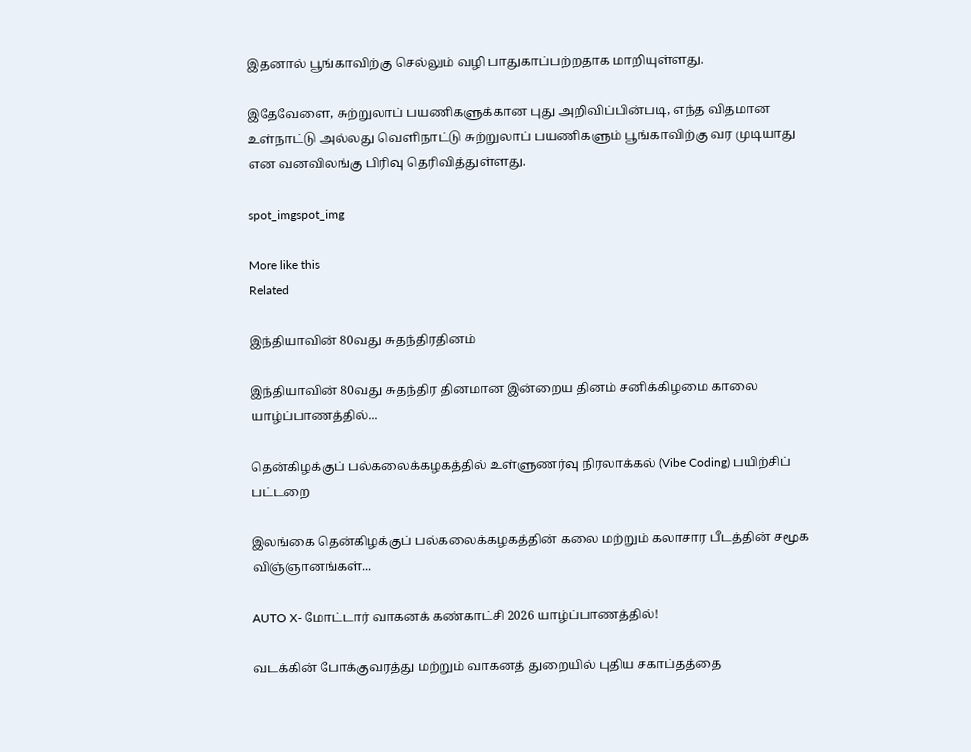இதனால் பூங்காவிற்கு செல்லும் வழி பாதுகாப்பற்றதாக மாறியுள்ளது.

இதேவேளை, சுற்றுலாப் பயணிகளுக்கான புது அறிவிப்பின்படி, எந்த விதமான உள்நாட்டு அல்லது வெளிநாட்டு சுற்றுலாப் பயணிகளும் பூங்காவிற்கு வர முடியாது என வனவிலங்கு பிரிவு தெரிவித்துள்ளது.

spot_imgspot_img

More like this
Related

இந்தியாவின் 80வது சுதந்திரதினம்

இந்தியாவின் 80வது சுதந்திர தினமான இன்றைய தினம் சனிக்கிழமை காலை யாழ்ப்பாணத்தில்...

தென்கிழக்குப் பல்கலைக்கழகத்தில் உள்ளுணர்வு நிரலாக்கல் (Vibe Coding) பயிற்சிப் பட்டறை

இலங்கை தென்கிழக்குப் பல்கலைக்கழகத்தின் கலை மற்றும் கலாசார பீடத்தின் சமூக விஞ்ஞானங்கள்...

AUTO X- மோட்டார் வாகனக் கண்காட்சி 2026 யாழ்ப்பாணத்தில்!

வடக்கின் போக்குவரத்து மற்றும் வாகனத் துறையில் புதிய சகாப்தத்தை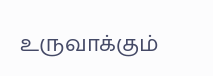உருவாக்கும்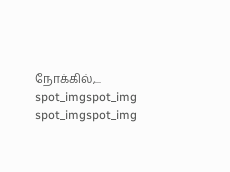நோக்கில்,...
spot_imgspot_img
spot_imgspot_img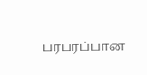பரபரப்பான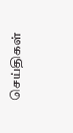செய்திகள்